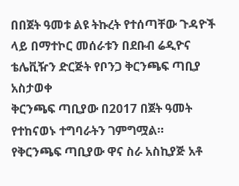በበጀት ዓመቱ ልዩ ትኩረት የተሰጣቸው ጉዳዮች ላይ በማተኮር መሰራቱን በደቡብ ሬዲዮና ቴሌቪዥን ድርጅት የቦንጋ ቅርንጫፍ ጣቢያ አስታወቀ
ቅርንጫፍ ጣቢያው በ2017 በጀት ዓመት የተከናወኑ ተግባራትን ገምግሟል።
የቅርንጫፍ ጣቢያው ዋና ስራ አስኪያጅ አቶ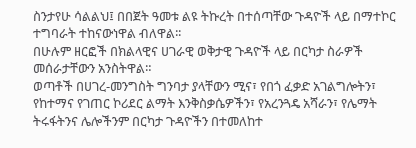ስንታየሁ ሳልልህ፤ በበጀት ዓመቱ ልዩ ትኩረት በተሰጣቸው ጉዳዮች ላይ በማተኮር ተግባራት ተከናውነዋል ብለዋል፡፡
በሁሉም ዘርፎች በክልላዊና ሀገራዊ ወቅታዊ ጉዳዮች ላይ በርካታ ስራዎች መሰራታቸውን አንስትዋል።
ወጣቶች በሀገረ-መንግስት ግንባታ ያላቸውን ሚና፣ የበጎ ፈቃድ አገልግሎትን፣ የከተማና የገጠር ኮሪደር ልማት እንቅስቃሴዎችን፣ የአረንጓዴ አሻራን፣ የሌማት ትሩፋትንና ሌሎችንም በርካታ ጉዳዮችን በተመለከተ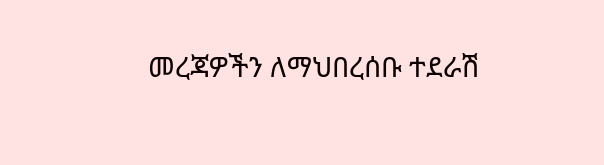መረጃዎችን ለማህበረሰቡ ተደራሽ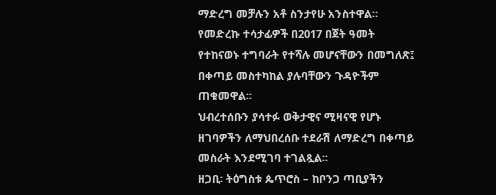ማድረግ መቻሉን አቶ ስንታየሁ አንስተዋል።
የመድረኩ ተሳታፊዎች በ2017 በጀት ዓመት የተከናወኑ ተግባራት የተሻሉ መሆናቸውን በመግለጽ፤ በቀጣይ መስተካከል ያሉባቸውን ጉዳዮችም ጠቁመዋል፡፡
ህብረተሰቡን ያሳተፉ ወቅታዊና ሚዛናዊ የሆኑ ዘገባዎችን ለማህበረሰቡ ተደራሽ ለማድረግ በቀጣይ መስራት እንደሚገባ ተገልጿል፡፡
ዘጋቢ፡ ትዕግስቱ ጴጥሮስ – ከቦንጋ ጣቢያችን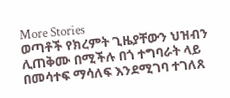More Stories
ወጣቶች የክረምት ጊዜያቸውን ህዝብን ሊጠቅሙ በሚችሉ በጎ ተግባራት ላይ በመሳተፍ ማሳለፍ እንደሚገባ ተገለጸ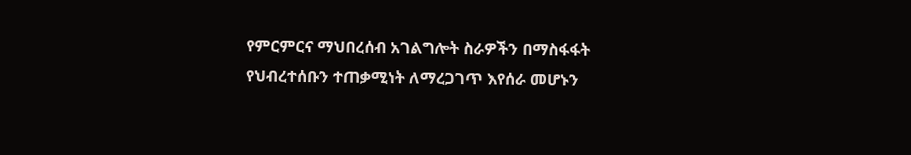የምርምርና ማህበረሰብ አገልግሎት ስራዎችን በማስፋፋት የህብረተሰቡን ተጠቃሚነት ለማረጋገጥ እየሰራ መሆኑን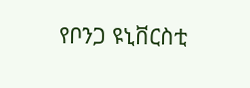የቦንጋ ዩኒቨርስቲ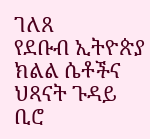ገለጸ
የደቡብ ኢትዮጵያ ክልል ሴቶችና ህጻናት ጉዳይ ቢሮ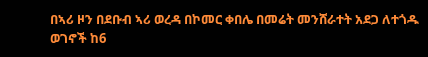በኣሪ ዞን በደቡብ ኣሪ ወረዳ በኮመር ቀበሌ በመሬት መንሸራተት አደጋ ለተጎዱ ወገኖች ከ6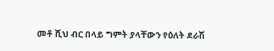መቶ ሺህ ብር በላይ ግምት ያላቸውን የዕለት ደራሽ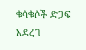ቁሳቁሶች ድጋፍ አደረገ